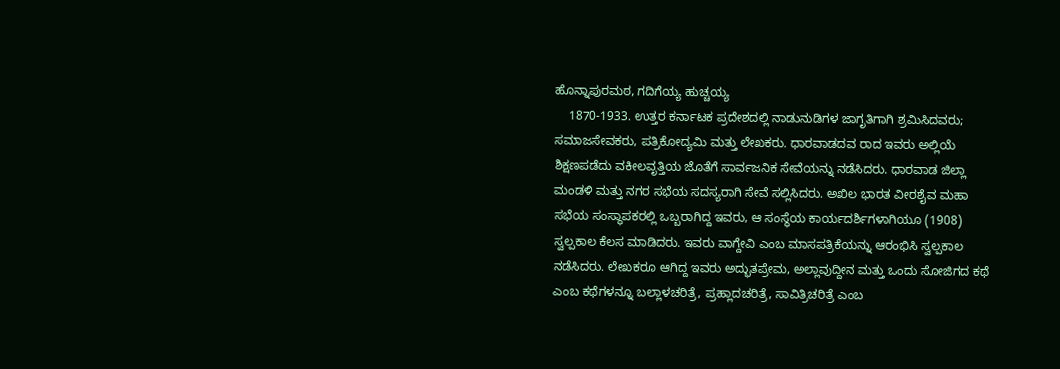ಹೊನ್ನಾಪುರಮಠ, ಗದಿಗೆಯ್ಯ ಹುಚ್ಚಯ್ಯ
    1870-1933. ಉತ್ತರ ಕರ್ನಾಟಕ ಪ್ರದೇಶದಲ್ಲಿ ನಾಡುನುಡಿಗಳ ಜಾಗೃತಿಗಾಗಿ ಶ್ರಮಿಸಿದವರು; ಸಮಾಜಸೇವಕರು, ಪತ್ರಿಕೋದ್ಯಮಿ ಮತ್ತು ಲೇಖಕರು. ಧಾರವಾಡದವ ರಾದ ಇವರು ಅಲ್ಲಿಯೆ ಶಿಕ್ಷಣಪಡೆದು ವಕೀಲವೃತ್ತಿಯ ಜೊತೆಗೆ ಸಾರ್ವಜನಿಕ ಸೇವೆಯನ್ನು ನಡೆಸಿದರು. ಧಾರವಾಡ ಜಿಲ್ಲಾ ಮಂಡಳಿ ಮತ್ತು ನಗರ ಸಭೆಯ ಸದಸ್ಯರಾಗಿ ಸೇವೆ ಸಲ್ಲಿಸಿದರು. ಅಖಿಲ ಭಾರತ ವೀರಶೈವ ಮಹಾ ಸಭೆಯ ಸಂಸ್ಥಾಪಕರಲ್ಲಿ ಒಬ್ಬರಾಗಿದ್ದ ಇವರು, ಆ ಸಂಸ್ಥೆಯ ಕಾರ್ಯದರ್ಶಿಗಳಾಗಿಯೂ (1908) ಸ್ವಲ್ಪಕಾಲ ಕೆಲಸ ಮಾಡಿದರು. ಇವರು ವಾಗ್ದೇವಿ ಎಂಬ ಮಾಸಪತ್ರಿಕೆಯನ್ನು ಆರಂಭಿಸಿ ಸ್ವಲ್ಪಕಾಲ ನಡೆಸಿದರು. ಲೇಖಕರೂ ಆಗಿದ್ದ ಇವರು ಅದ್ಭುತಪ್ರೇಮ, ಅಲ್ಲಾವುದ್ದೀನ ಮತ್ತು ಒಂದು ಸೋಜಿಗದ ಕಥೆ ಎಂಬ ಕಥೆಗಳನ್ನೂ ಬಲ್ಲಾಳಚರಿತ್ರೆ, ಪ್ರಹ್ಲಾದಚರಿತ್ರೆ, ಸಾವಿತ್ರಿಚರಿತ್ರೆ ಎಂಬ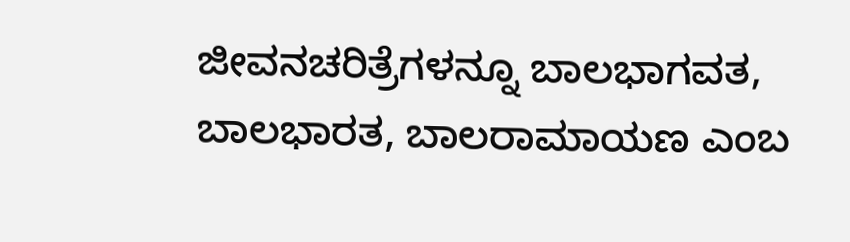ಜೀವನಚರಿತ್ರೆಗಳನ್ನೂ ಬಾಲಭಾಗವತ, ಬಾಲಭಾರತ, ಬಾಲರಾಮಾಯಣ ಎಂಬ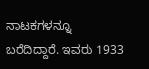ನಾಟಕಗಳನ್ನೂ ಬರೆದಿದ್ದಾರೆ. ಇವರು 1933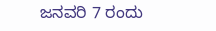ಜನವರಿ 7 ರಂದು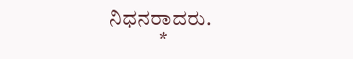ನಿಧನರಾದರು.
            *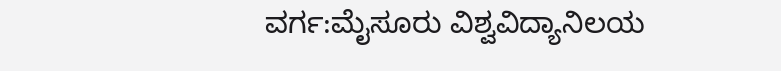ವರ್ಗ:ಮೈಸೂರು ವಿಶ್ವವಿದ್ಯಾನಿಲಯ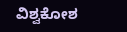ವಿಶ್ವಕೋಶ